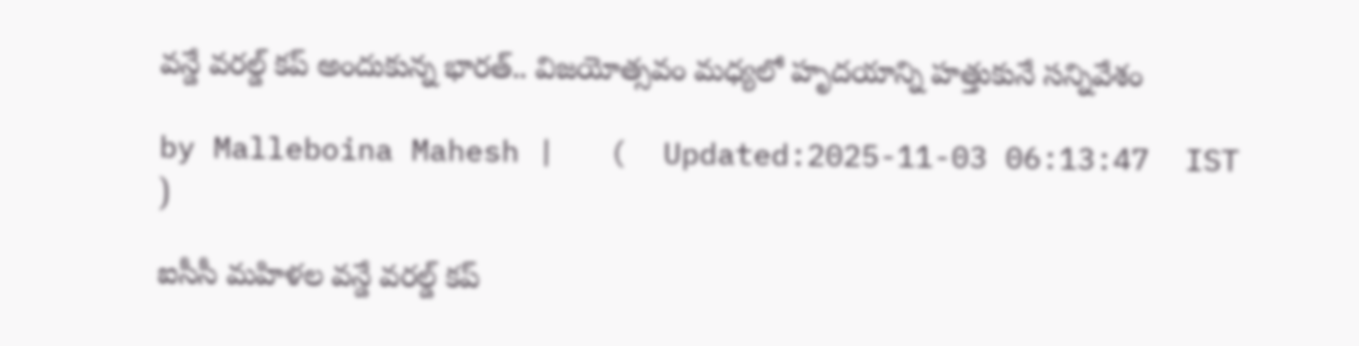వన్డే వరల్డ్ కప్‌ అందుకున్న భారత్‌.. విజయోత్సవం మధ్యలో హృదయాన్ని హత్తుకునే సన్నివేశం

by Malleboina Mahesh |   (  Updated:2025-11-03 06:13:47  IST  )

ఐసీసీ మహిళల వన్డే వరల్డ్ కప్‌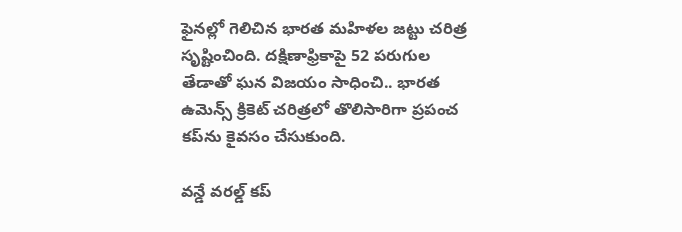ఫైనల్లో గెలిచిన భారత మహిళల జట్టు చరిత్ర సృష్టించింది. దక్షిణాఫ్రికాపై 52 పరుగుల తేడాతో ఘన విజయం సాధించి.. భారత ఉమెన్స్ క్రికెట్ చరిత్రలో తొలిసారిగా ప్రపంచ కప్‌ను కైవసం చేసుకుంది.

వన్డే వరల్డ్ కప్‌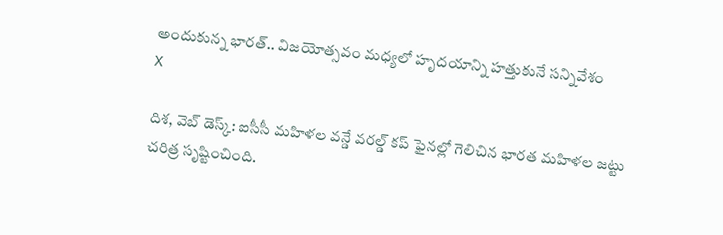అందుకున్న భారత్‌.. విజయోత్సవం మధ్యలో హృదయాన్ని హత్తుకునే సన్నివేశం
X

దిశ, వెబ్ డెస్క్: ఐసీసీ మహిళల వన్డే వరల్డ్ కప్‌ ఫైనల్లో గెలిచిన భారత మహిళల జట్టు చరిత్ర సృష్టించింది.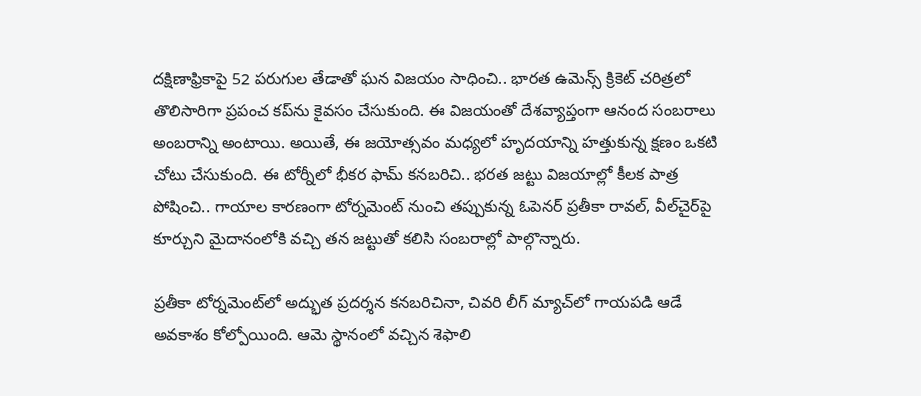దక్షిణాఫ్రికాపై 52 పరుగుల తేడాతో ఘన విజయం సాధించి.. భారత ఉమెన్స్ క్రికెట్ చరిత్రలో తొలిసారిగా ప్రపంచ కప్‌ను కైవసం చేసుకుంది. ఈ విజయంతో దేశవ్యాప్తంగా ఆనంద సంబరాలు అంబరాన్ని అంటాయి. అయితే, ఈ జయోత్సవం మధ్యలో హృదయాన్ని హత్తుకున్న క్షణం ఒకటి చోటు చేసుకుంది. ఈ టోర్నీలో భీకర ఫామ్ కనబరిచి.. భరత జట్టు విజయాల్లో కీలక పాత్ర పోషించి.. గాయాల కారణంగా టోర్నమెంట్‌ నుంచి తప్పుకున్న ఓపెనర్‌ ప్రతీకా రావల్, వీల్‌చైర్‌పై కూర్చుని మైదానంలోకి వచ్చి తన జట్టుతో కలిసి సంబరాల్లో పాల్గొన్నారు.

ప్రతీకా టోర్నమెంట్‌లో అద్భుత ప్రదర్శన కనబరిచినా, చివరి లీగ్‌ మ్యాచ్‌లో గాయపడి ఆడే అవకాశం కోల్పోయింది. ఆమె స్థానంలో వచ్చిన శెఫాలి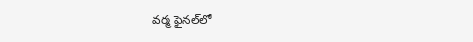వర్మ ఫైనల్‌లో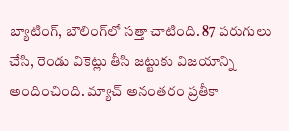బ్యాటింగ్‌, బౌలింగ్‌లో సత్తా చాటింది. 87 పరుగులు చేసి, రెండు వికెట్లు తీసి జట్టుకు విజయాన్ని అందించింది. మ్యాచ్‌ అనంతరం ప్రతీకా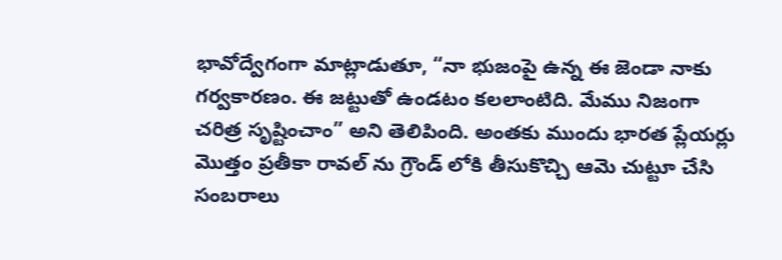భావోద్వేగంగా మాట్లాడుతూ, “నా భుజంపై ఉన్న ఈ జెండా నాకు గర్వకారణం. ఈ జట్టుతో ఉండటం కలలాంటిది. మేము నిజంగా చరిత్ర సృష్టించాం” అని తెలిపింది. అంతకు ముందు భారత ప్లేయర్లు మొత్తం ప్రతీకా రావల్ ను గ్రౌండ్ లోకి తీసుకొచ్చి ఆమె చుట్టూ చేసి సంబరాలు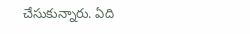చేసుకున్నారు. ఏది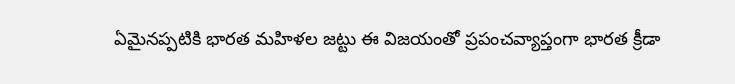ఏమైనప్పటికి భారత మహిళల జట్టు ఈ విజయంతో ప్రపంచవ్యాప్తంగా భారత క్రీడా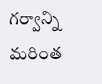గర్వాన్ని మరింత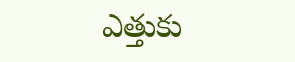ఎత్తుకు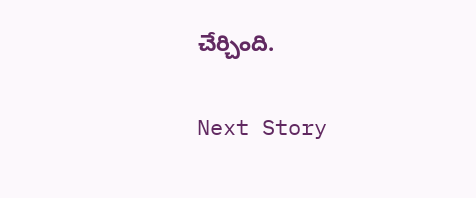చేర్చింది.

Next Story